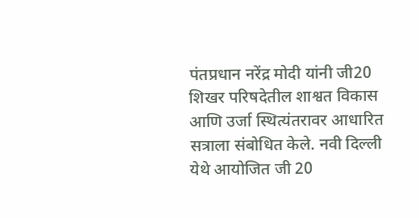पंतप्रधान नरेंद्र मोदी यांनी जी20 शिखर परिषदेतील शाश्वत विकास आणि उर्जा स्थित्यंतरावर आधारित सत्राला संबोधित केले. नवी दिल्ली येथे आयोजित जी 20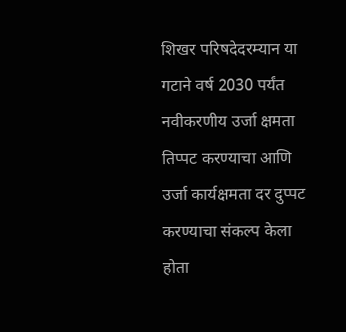शिखर परिषदेदरम्यान या गटाने वर्ष 2030 पर्यंत नवीकरणीय उर्जा क्षमता तिप्पट करण्याचा आणि उर्जा कार्यक्षमता दर दुप्पट करण्याचा संकल्प केला होता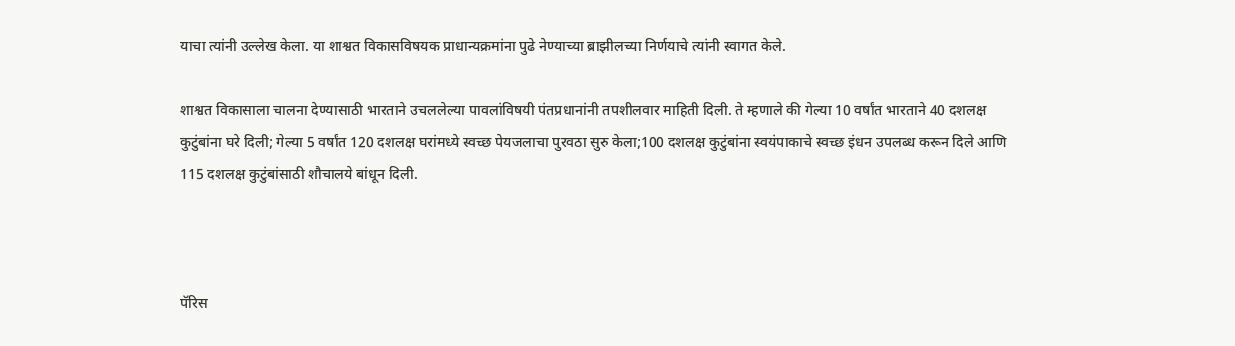याचा त्यांनी उल्लेख केला. या शाश्वत विकासविषयक प्राधान्यक्रमांना पुढे नेण्याच्या ब्राझीलच्या निर्णयाचे त्यांनी स्वागत केले.

शाश्वत विकासाला चालना देण्यासाठी भारताने उचललेल्या पावलांविषयी पंतप्रधानांनी तपशीलवार माहिती दिली. ते म्हणाले की गेल्या 10 वर्षांत भारताने 40 दशलक्ष कुटुंबांना घरे दिली; गेल्या 5 वर्षांत 120 दशलक्ष घरांमध्ये स्वच्छ पेयजलाचा पुरवठा सुरु केला;100 दशलक्ष कुटुंबांना स्वयंपाकाचे स्वच्छ इंधन उपलब्ध करून दिले आणि 115 दशलक्ष कुटुंबांसाठी शौचालये बांधून दिली.



पॅरिस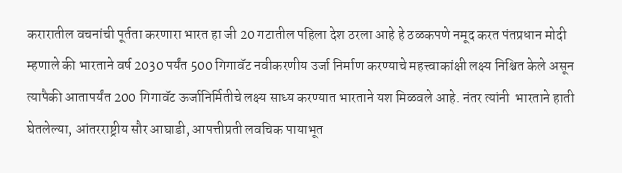करारातील वचनांची पूर्तता करणारा भारत हा जी 20 गटातील पहिला देश ठरला आहे हे ठळकपणे नमूद करत पंतप्रधान मोदी म्हणाले की भारताने वर्ष 2030 पर्यंत 500 गिगावॅट नवीकरणीय उर्जा निर्माण करण्याचे महत्त्वाकांक्षी लक्ष्य निश्चित केले असून त्यापैकी आतापर्यंत 200 गिगावॅट ऊर्जानिर्मितीचे लक्ष्य साध्य करण्यात भारताने यश मिळवले आहे. नंतर त्यांनी  भारताने हाती घेतलेल्या, आंतरराष्ट्रीय सौर आघाडी, आपत्तीप्रती लवचिक पायाभूत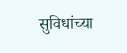सुविधांच्या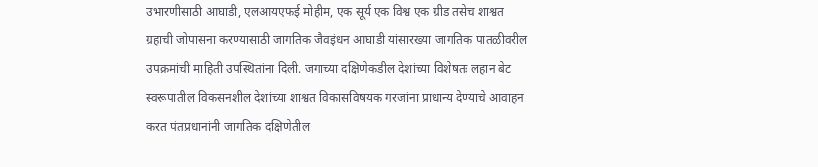उभारणीसाठी आघाडी, एलआयएफई मोहीम, एक सूर्य एक विश्व एक ग्रीड तसेच शाश्वत ग्रहाची जोपासना करण्यासाठी जागतिक जैवइंधन आघाडी यांसारख्या जागतिक पातळीवरील उपक्रमांची माहिती उपस्थितांना दिली. जगाच्या दक्षिणेकडील देशांच्या विशेषतः लहान बेट स्वरूपातील विकसनशील देशांच्या शाश्वत विकासविषयक गरजांना प्राधान्य देण्याचे आवाहन करत पंतप्रधानांनी जागतिक दक्षिणेतील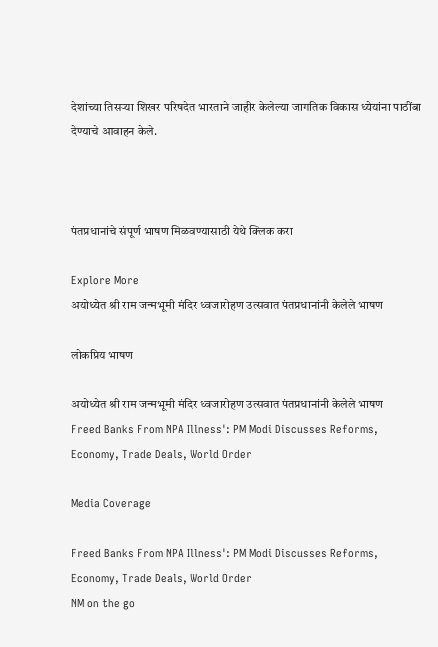देशांच्या तिसऱ्या शिखर परिषदेत भारताने जाहीर केलेल्या जागतिक विकास ध्येयांना पाठींबा देण्याचे आवाहन केले.



पंतप्रधानांचे संपूर्ण भाषण मिळवण्यासाठी येथे क्लिक करा

Explore More
अयोध्येत श्री राम जन्मभूमी मंदिर ध्वजारोहण उत्सवात पंतप्रधानांनी केलेले भाषण

लोकप्रिय भाषण

अयोध्येत श्री राम जन्मभूमी मंदिर ध्वजारोहण उत्सवात पंतप्रधानांनी केलेले भाषण
Freed Banks From NPA Illness': PM Modi Discusses Reforms, Economy, Trade Deals, World Order

Media Coverage

Freed Banks From NPA Illness': PM Modi Discusses Reforms, Economy, Trade Deals, World Order
NM on the go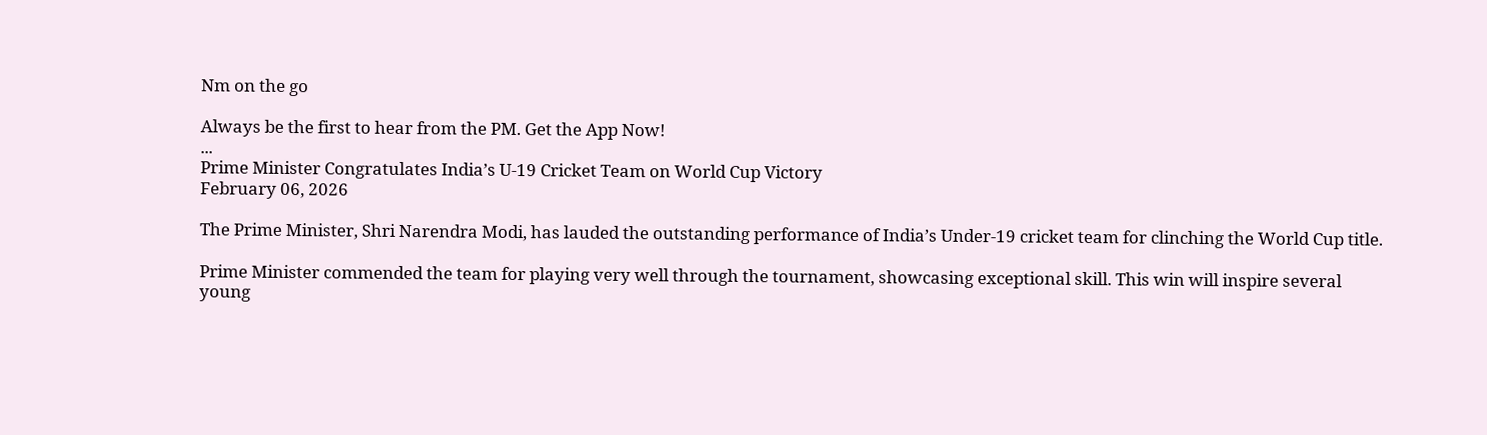Nm on the go

Always be the first to hear from the PM. Get the App Now!
...
Prime Minister Congratulates India’s U-19 Cricket Team on World Cup Victory
February 06, 2026

The Prime Minister, Shri Narendra Modi, has lauded the outstanding performance of India’s Under-19 cricket team for clinching the World Cup title.

Prime Minister commended the team for playing very well through the tournament, showcasing exceptional skill. This win will inspire several young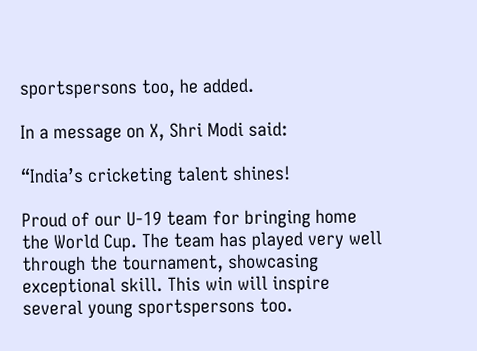sportspersons too, he added.

In a message on X, Shri Modi said:

“India’s cricketing talent shines!

Proud of our U-19 team for bringing home the World Cup. The team has played very well through the tournament, showcasing exceptional skill. This win will inspire several young sportspersons too.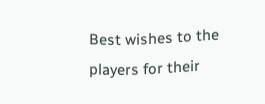Best wishes to the players for their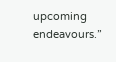upcoming endeavours.”